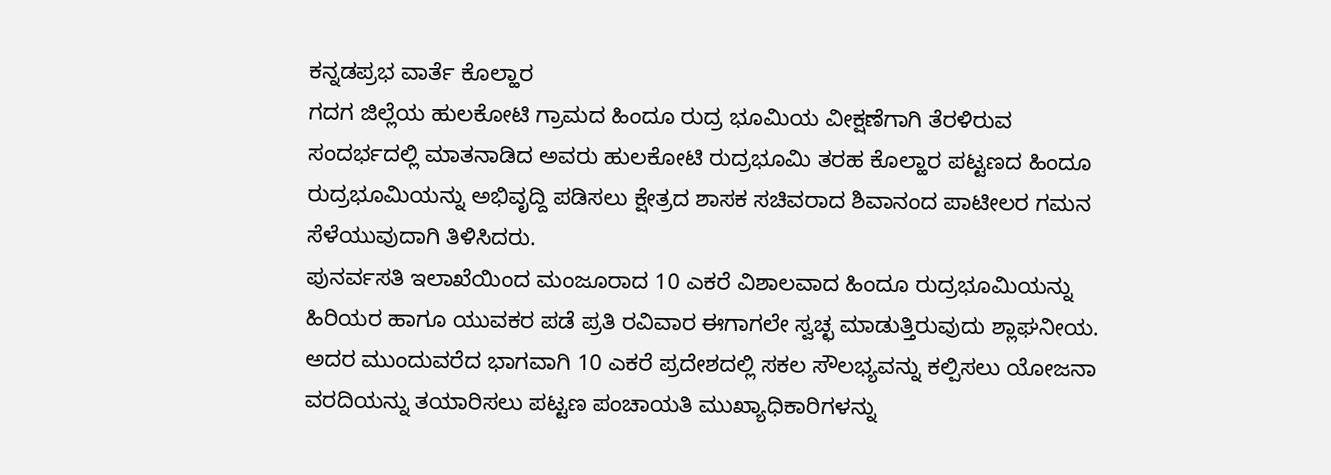ಕನ್ನಡಪ್ರಭ ವಾರ್ತೆ ಕೊಲ್ಹಾರ
ಗದಗ ಜಿಲ್ಲೆಯ ಹುಲಕೋಟಿ ಗ್ರಾಮದ ಹಿಂದೂ ರುದ್ರ ಭೂಮಿಯ ವೀಕ್ಷಣೆಗಾಗಿ ತೆರಳಿರುವ ಸಂದರ್ಭದಲ್ಲಿ ಮಾತನಾಡಿದ ಅವರು ಹುಲಕೋಟಿ ರುದ್ರಭೂಮಿ ತರಹ ಕೊಲ್ಹಾರ ಪಟ್ಟಣದ ಹಿಂದೂ ರುದ್ರಭೂಮಿಯನ್ನು ಅಭಿವೃದ್ದಿ ಪಡಿಸಲು ಕ್ಷೇತ್ರದ ಶಾಸಕ ಸಚಿವರಾದ ಶಿವಾನಂದ ಪಾಟೀಲರ ಗಮನ ಸೆಳೆಯುವುದಾಗಿ ತಿಳಿಸಿದರು.
ಪುನರ್ವಸತಿ ಇಲಾಖೆಯಿಂದ ಮಂಜೂರಾದ 10 ಎಕರೆ ವಿಶಾಲವಾದ ಹಿಂದೂ ರುದ್ರಭೂಮಿಯನ್ನು ಹಿರಿಯರ ಹಾಗೂ ಯುವಕರ ಪಡೆ ಪ್ರತಿ ರವಿವಾರ ಈಗಾಗಲೇ ಸ್ವಚ್ಛ ಮಾಡುತ್ತಿರುವುದು ಶ್ಲಾಘನೀಯ. ಅದರ ಮುಂದುವರೆದ ಭಾಗವಾಗಿ 10 ಎಕರೆ ಪ್ರದೇಶದಲ್ಲಿ ಸಕಲ ಸೌಲಭ್ಯವನ್ನು ಕಲ್ಪಿಸಲು ಯೋಜನಾ ವರದಿಯನ್ನು ತಯಾರಿಸಲು ಪಟ್ಟಣ ಪಂಚಾಯತಿ ಮುಖ್ಯಾಧಿಕಾರಿಗಳನ್ನು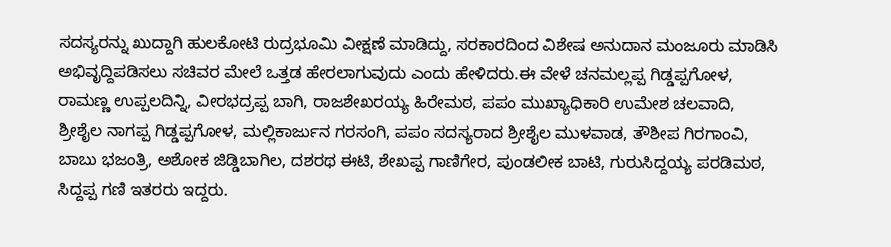ಸದಸ್ಯರನ್ನು ಖುದ್ದಾಗಿ ಹುಲಕೋಟಿ ರುದ್ರಭೂಮಿ ವೀಕ್ಷಣೆ ಮಾಡಿದ್ದು, ಸರಕಾರದಿಂದ ವಿಶೇಷ ಅನುದಾನ ಮಂಜೂರು ಮಾಡಿಸಿ ಅಭಿವೃದ್ದಿಪಡಿಸಲು ಸಚಿವರ ಮೇಲೆ ಒತ್ತಡ ಹೇರಲಾಗುವುದು ಎಂದು ಹೇಳಿದರು.ಈ ವೇಳೆ ಚನಮಲ್ಲಪ್ಪ ಗಿಡ್ಡಪ್ಪಗೋಳ, ರಾಮಣ್ಣ ಉಪ್ಪಲದಿನ್ನಿ, ವೀರಭದ್ರಪ್ಪ ಬಾಗಿ, ರಾಜಶೇಖರಯ್ಯ ಹಿರೇಮಠ, ಪಪಂ ಮುಖ್ಯಾಧಿಕಾರಿ ಉಮೇಶ ಚಲವಾದಿ, ಶ್ರೀಶೈಲ ನಾಗಪ್ಪ ಗಿಡ್ಡಪ್ಪಗೋಳ, ಮಲ್ಲಿಕಾರ್ಜುನ ಗರಸಂಗಿ, ಪಪಂ ಸದಸ್ಯರಾದ ಶ್ರೀಶೈಲ ಮುಳವಾಡ, ತೌಶೀಪ ಗಿರಗಾಂವಿ, ಬಾಬು ಭಜಂತ್ರಿ, ಅಶೋಕ ಜಿಡ್ಡಿಬಾಗಿಲ, ದಶರಥ ಈಟಿ, ಶೇಖಪ್ಪ ಗಾಣಿಗೇರ, ಪುಂಡಲೀಕ ಬಾಟಿ, ಗುರುಸಿದ್ದಯ್ಯ ಪರಡಿಮಠ, ಸಿದ್ದಪ್ಪ ಗಣಿ ಇತರರು ಇದ್ದರು.